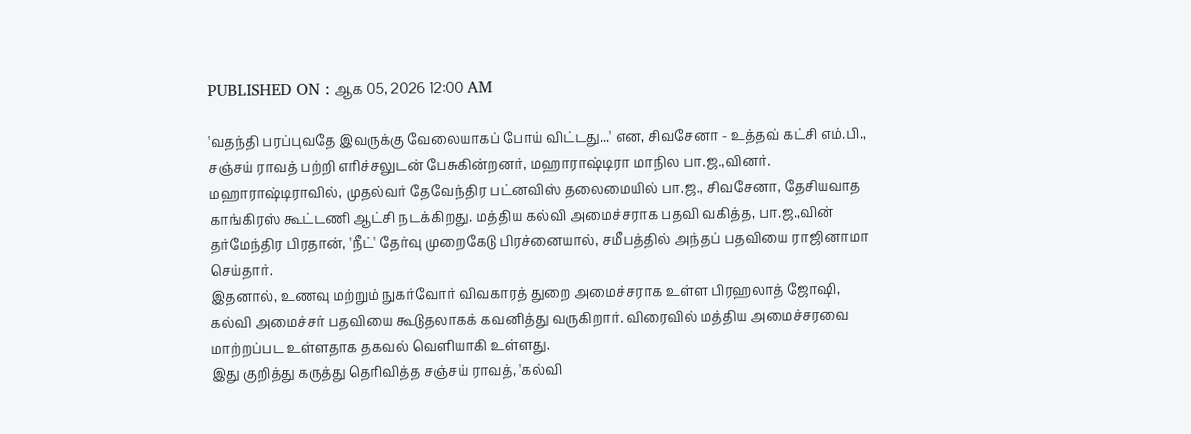PUBLISHED ON : ஆக 05, 2026 12:00 AM

'வதந்தி பரப்புவதே இவருக்கு வேலையாகப் போய் விட்டது...' என, சிவசேனா - உத்தவ் கட்சி எம்.பி., சஞ்சய் ராவத் பற்றி எரிச்சலுடன் பேசுகின்றனர், மஹாராஷ்டிரா மாநில பா.ஜ.,வினர்.
மஹாராஷ்டிராவில், முதல்வர் தேவேந்திர பட்னவிஸ் தலைமையில் பா.ஜ., சிவசேனா, தேசியவாத காங்கிரஸ் கூட்டணி ஆட்சி நடக்கிறது. மத்திய கல்வி அமைச்சராக பதவி வகித்த, பா.ஜ.,வின் தர்மேந்திர பிரதான், 'நீட்' தேர்வு முறைகேடு பிரச்னையால், சமீபத்தில் அந்தப் பதவியை ராஜினாமா செய்தார்.
இதனால், உணவு மற்றும் நுகர்வோர் விவகாரத் துறை அமைச்சராக உள்ள பிரஹலாத் ஜோஷி, கல்வி அமைச்சர் பதவியை கூடுதலாகக் கவனித்து வருகிறார். விரைவில் மத்திய அமைச்சரவை மாற்றப்பட உள்ளதாக தகவல் வெளியாகி உள்ளது.
இது குறித்து கருத்து தெரிவித்த சஞ்சய் ராவத், 'கல்வி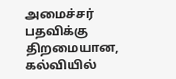அமைச்சர் பதவிக்கு திறமையான, கல்வியில்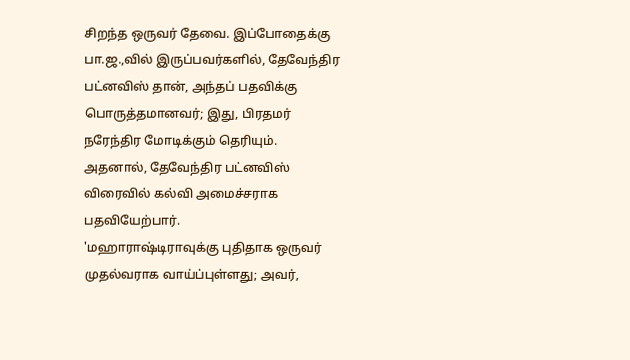சிறந்த ஒருவர் தேவை. இப்போதைக்கு பா.ஜ.,வில் இருப்பவர்களில், தேவேந்திர பட்னவிஸ் தான், அந்தப் பதவிக்கு பொருத்தமானவர்; இது, பிரதமர் நரேந்திர மோடிக்கும் தெரியும். அதனால், தேவேந்திர பட்னவிஸ் விரைவில் கல்வி அமைச்சராக பதவியேற்பார்.
'மஹாராஷ்டிராவுக்கு புதிதாக ஒருவர் முதல்வராக வாய்ப்புள்ளது; அவர்,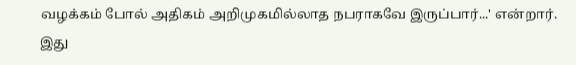வழக்கம் போல் அதிகம் அறிமுகமில்லாத நபராகவே இருப்பார்...' என்றார்.
இது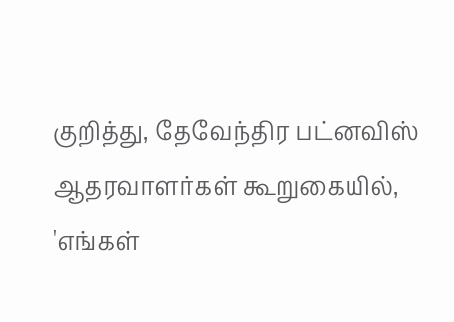குறித்து, தேவேந்திர பட்னவிஸ் ஆதரவாளர்கள் கூறுகையில், 'எங்கள்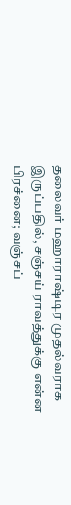தலைவர் மஹாராஷ்டிர முதல்வராக இருப்பதில், சஞ்சய் ராவத்துக்கு என்ன பிரச்னை; வஞ்சப்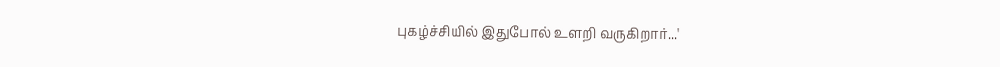புகழ்ச்சியில் இதுபோல் உளறி வருகிறார்...'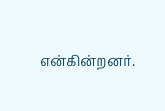என்கின்றனர்.